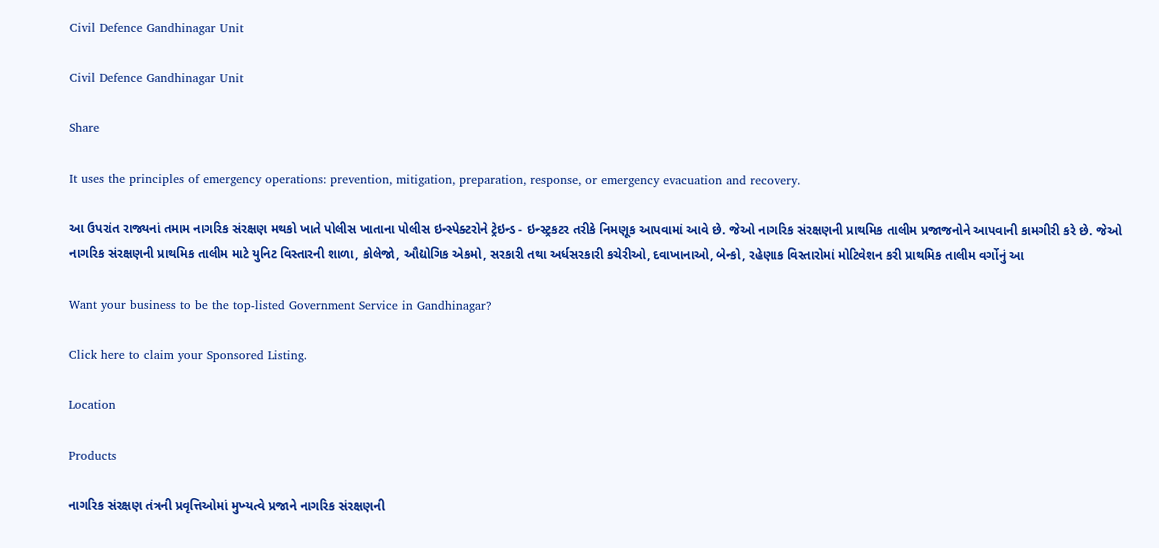Civil Defence Gandhinagar Unit

Civil Defence Gandhinagar Unit

Share

It uses the principles of emergency operations: prevention, mitigation, preparation, response, or emergency evacuation and recovery.

આ ઉપરાંત રાજ્યનાં તમામ નાગરિક સંરક્ષણ મથકો ખાતે પોલીસ ખાતાના પોલીસ ઇન્સ્પેક્ટરોને ટ્રેઇન્‍ડ - ઇન્‍સ્‍ટ્રકટર તરીકે નિમણૂક આપવામાં આવે છે. જેઓ નાગરિક સંરક્ષણની પ્રાથમિક તાલીમ પ્રજાજનોને આપવાની કામગીરી કરે છે. જેઓ નાગરિક સંરક્ષણની પ્રાથમિક તાલીમ માટે યુનિટ વિસ્‍તારની શાળા, કોલેજો, ઔદ્યોગિક એકમો, સરકારી તથા અર્ધસરકારી કચેરીઓ, દવાખાનાઓ, બેન્કો, રહેણાક વિસ્‍તારોમાં મોટિવેશન કરી પ્રાથમિક તાલીમ વર્ગોનું આ

Want your business to be the top-listed Government Service in Gandhinagar?

Click here to claim your Sponsored Listing.

Location

Products

નાગરિક સંરક્ષણ તંત્રની પ્રવૃત્તિઓમાં મુખ્‍યત્‍વે પ્રજાને નાગરિક સંરક્ષણની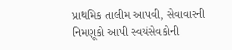પ્રાથમિક તાલીમ આપવી, સેવાવારની નિમણૂકો આપી સ્‍વયંસેવકોની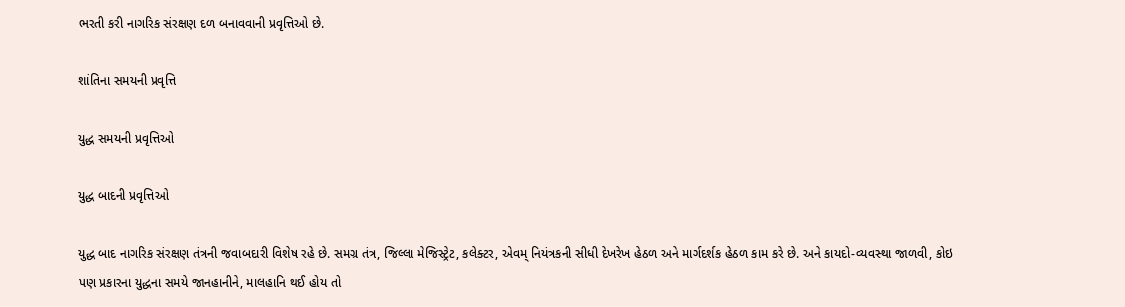ભરતી કરી નાગરિક સંરક્ષણ દળ બનાવવાની પ્રવૃત્તિઓ છે.

શાંતિના સમયની પ્રવૃત્તિ

યુદ્ધ સમયની પ્રવૃત્તિઓ

યુદ્ધ બાદની પ્રવૃત્તિઓ

યુદ્ધ બાદ નાગરિક સંરક્ષણ તંત્રની જવાબદારી વિશેષ રહે છે. સમગ્ર તંત્ર, જિલ્‍લા મેજિસ્‍ટ્રેટ, કલેક્ટર, એવમ્ નિયંત્રકની સીધી દેખરેખ હેઠળ અને માર્ગદર્શક હેઠળ કામ કરે છે. અને કાયદો-વ્‍યવસ્‍થા જાળવી, કોઇ પણ પ્રકારના યુદ્ધના સમયે જાનહાનીને, માલહાનિ થઈ હોય તો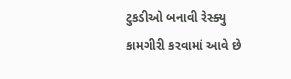ટુકડીઓ બનાવી રેસ્ક્યુ કામગીરી કરવામાં આવે છે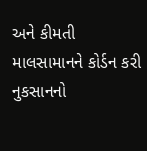અને કીમતી માલસામાનને કોર્ડન કરી નુકસાનનો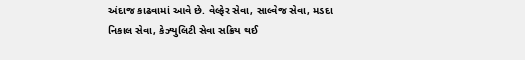અંદાજ કાઢવામાં આવે છે. વેલ્‍ફેર સેવા, સાલ્‍વેજ સેવા, મડદા નિકાલ સેવા, કેઝ્યુલિટી સેવા સક્રિય થઈ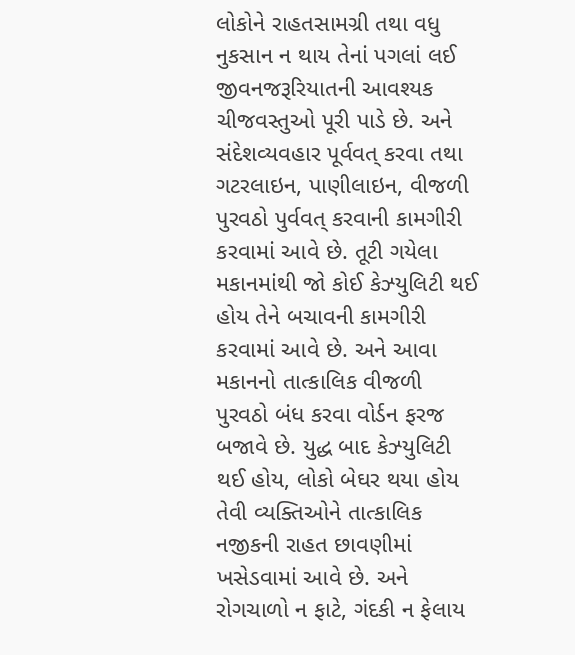લોકોને રાહતસામગ્રી તથા વધુ નુકસાન ન થાય તેનાં પગલાં લઈ જીવનજરૂરિયાતની આવશ્‍યક ચીજવસ્‍તુઓ પૂરી પાડે છે. અને સંદેશવ્‍યવહાર પૂર્વવત્ કરવા તથા ગટરલાઇન, પાણીલાઇન, વીજળી પુરવઠો પુર્વવત્ કરવાની કામગીરી કરવામાં આવે છે. તૂટી ગયેલા મકાનમાંથી જો કોઈ કેઝ્યુલિટી થઈ હોય તેને બચાવની કામગીરી કરવામાં આવે છે. અને આવા મકાનનો તાત્‍કાલિક વીજળી પુરવઠો બંધ કરવા વોર્ડન ફરજ બજાવે છે. યુદ્ધ બાદ કેઝ્યુલિટી થઈ હોય, લોકો બેઘર થયા હોય તેવી વ્યક્તિઓને તાત્‍કાલિક નજીકની રાહત છાવણીમાં ખસેડવામાં આવે છે. અને રોગચાળો ન ફાટે, ગંદકી ન ફેલાય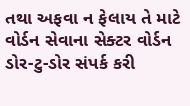તથા અફવા ન ફેલાય તે માટે વોર્ડન સેવાના સેક્ટર વોર્ડન ડોર-ટુ-ડોર સંપર્ક કરી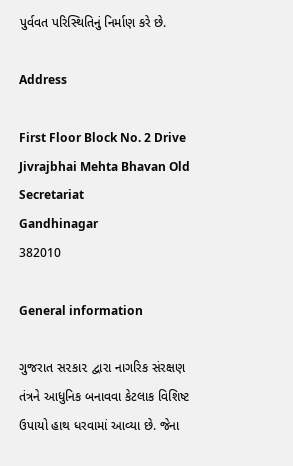પુર્વવત પરિસ્થિતિનું નિર્માણ કરે છે.

Address

First Floor Block No. 2 Drive Jivrajbhai Mehta Bhavan Old Secretariat
Gandhinagar
382010

General information

ગુજરાત સ૨કા૨ દ્વારા નાગરિક સંરક્ષણ તંત્રને આધુનિક બનાવવા કેટલાક વિશિષ્ટ ઉપાયો હાથ ધરવામાં આવ્યા છે. જેના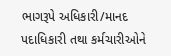ભાગરૂપે અધિકારી/માનદ પદાધિકારી તથા કર્મચારીઓને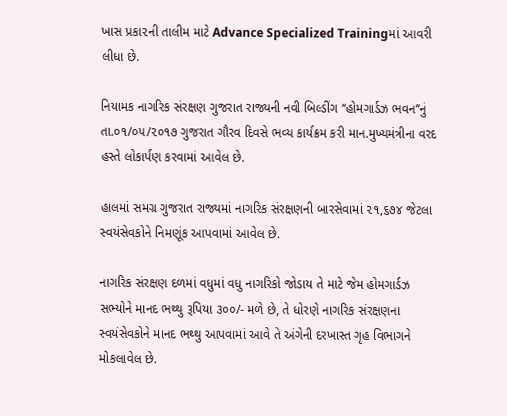ખાસ પ્રકા૨ની તાલીમ માટે Advance Specialized Trainingમાં આવરી લીધા છે.

નિયામક નાગરિક સંરક્ષણ ગુજરાત રાજ્યની નવી બિલ્ડીંગ ‘‘હોમગાર્ડઝ ભવન’’નું તા.૦૧/૦૫/૨૦૧૭ ગુજરાત ગૌરવ દિવસે ભવ્ય કાર્યક્રમ કરી માન.મુખ્યમંત્રીના વરદ હસ્તે લોકાર્પણ કરવામાં આવેલ છે.

હાલમાં સમગ્ર ગુજરાત રાજ્યમાં નાગરિક સંરક્ષણની બારસેવામાં ૨૧,૬૭૪ જેટલા સ્વયંસેવકોને નિમણૂંક આપવામાં આવેલ છે.

નાગરિક સંરક્ષણ દળમાં વધુમાં વધુ નાગરિકો જોડાય તે માટે જેમ હોમગાર્ડઝ સભ્યોને માનદ ભથ્થુ રૂપિયા ૩૦૦/- મળે છે, તે ધોરણે નાગરિક સંરક્ષણના સ્વયંસેવકોને માનદ ભથ્થુ આપવામાં આવે તે અંગેની દરખાસ્ત ગૃહ વિભાગને મોકલાવેલ છે.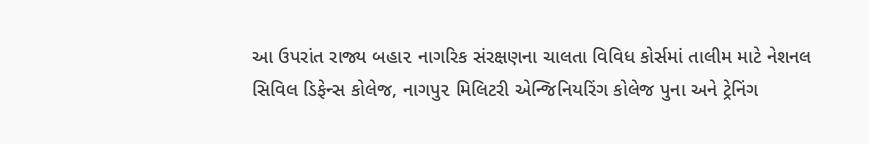આ ઉપરાંત રાજ્ય બહા૨ નાગરિક સંરક્ષણના ચાલતા વિવિધ કોર્સમાં તાલીમ માટે નેશનલ સિવિલ ડિફેન્સ કોલેજ, નાગપુ૨ મિલિટરી એન્જિનિયરિંગ કોલેજ પુના અને ટ્રેનિંગ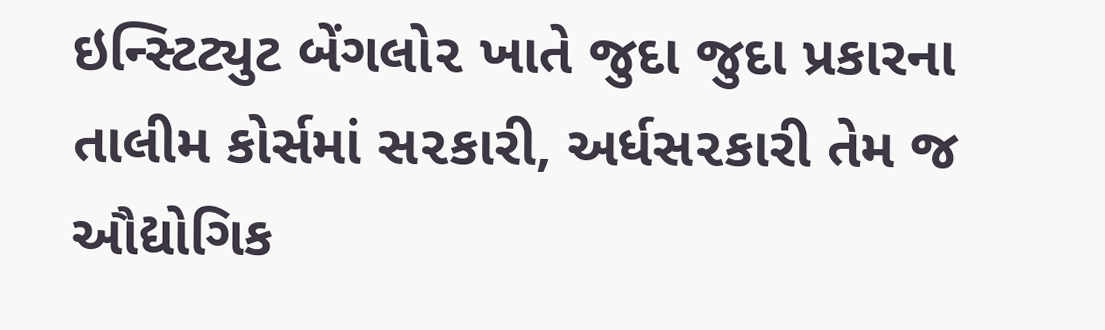ઇન્સ્ટિટ્યુટ બેંગલો૨ ખાતે જુદા જુદા પ્રકારના તાલીમ કોર્સમાં સ૨કારી, અર્ધસ૨કારી તેમ જ ઔદ્યોગિક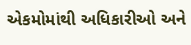એકમોમાંથી અધિકારીઓ અને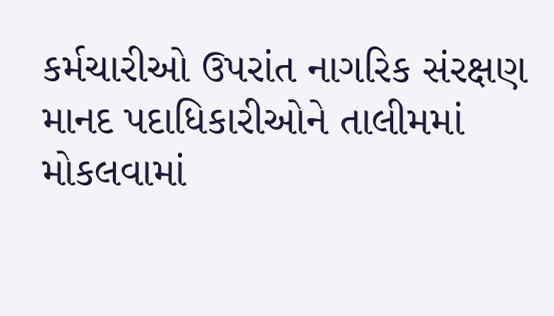કર્મચારીઓ ઉપરાંત નાગરિક સંરક્ષણ માનદ પદાધિકારીઓને તાલીમમાં મોકલવામાં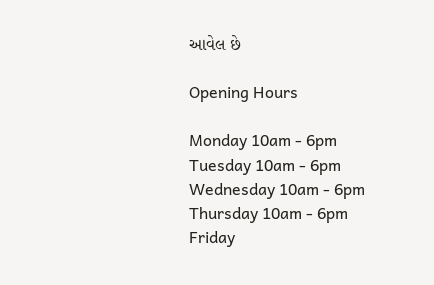આવેલ છે

Opening Hours

Monday 10am - 6pm
Tuesday 10am - 6pm
Wednesday 10am - 6pm
Thursday 10am - 6pm
Friday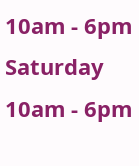10am - 6pm
Saturday 10am - 6pm